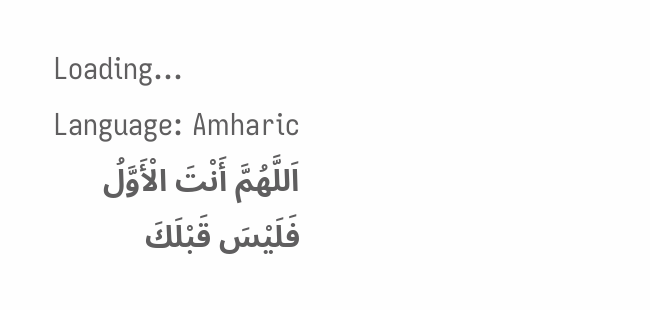Loading...
Language: Amharic
اَللَّهُمَّ أَنْتَ الْأَوَّلُ فَلَيْسَ قَبْلَكَ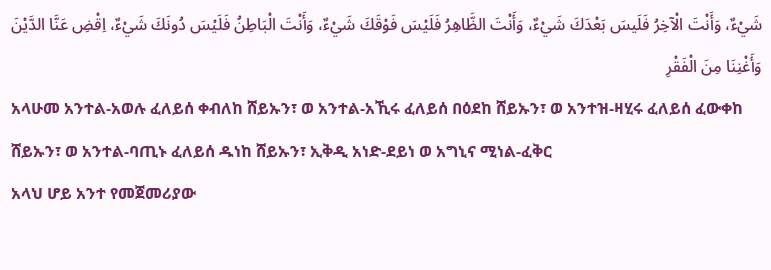شَيْءٌ، وَأَنْتَ الْآخِرُ فَلَيسَ بَعْدَكَ شَيْءٌ، وَأَنْتَ الظَّاهِرُ فَلَيْسَ فَوْقَكَ شَيْءٌ، وَأَنْتَ الْبَاطِنُ فَلَيْسَ دُونَكَ شَيْءٌ، اِقْضِ عَنَّا الدَّيْنَ وَأَغْنِنَا مِنَ الْفَقْرِ
አላሁመ አንተል-አወሉ ፈለይሰ ቀብለከ ሸይኡን፣ ወ አንተል-አኺሩ ፈለይሰ በዕደከ ሸይኡን፣ ወ አንተዝ-ዛሂሩ ፈለይሰ ፈውቀከ ሸይኡን፣ ወ አንተል-ባጢኑ ፈለይሰ ዱነከ ሸይኡን፣ ኢቅዲ አነድ-ደይነ ወ አግኒና ሚነል-ፈቅር
አላህ ሆይ አንተ የመጀመሪያው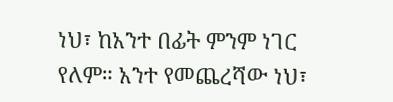ነህ፣ ከአንተ በፊት ምንም ነገር የለም። አንተ የመጨረሻው ነህ፣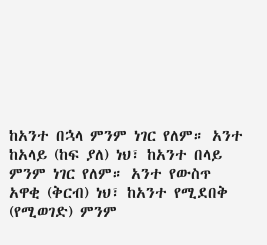ከአንተ በኋላ ምንም ነገር የለም። አንተ ከአላይ (ከፍ ያለ) ነህ፣ ከአንተ በላይ ምንም ነገር የለም። አንተ የውስጥ አዋቂ (ቅርብ) ነህ፣ ከአንተ የሚደበቅ (የሚወገድ) ምንም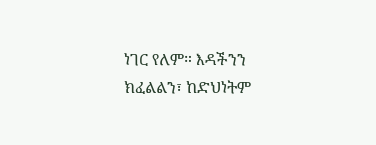ነገር የለም። እዳችንን ክፈልልን፣ ከድህነትም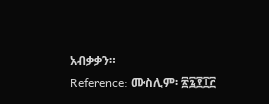አብቃቃን።
Reference: ሙስሊም፡ ፳፯፻፲፫